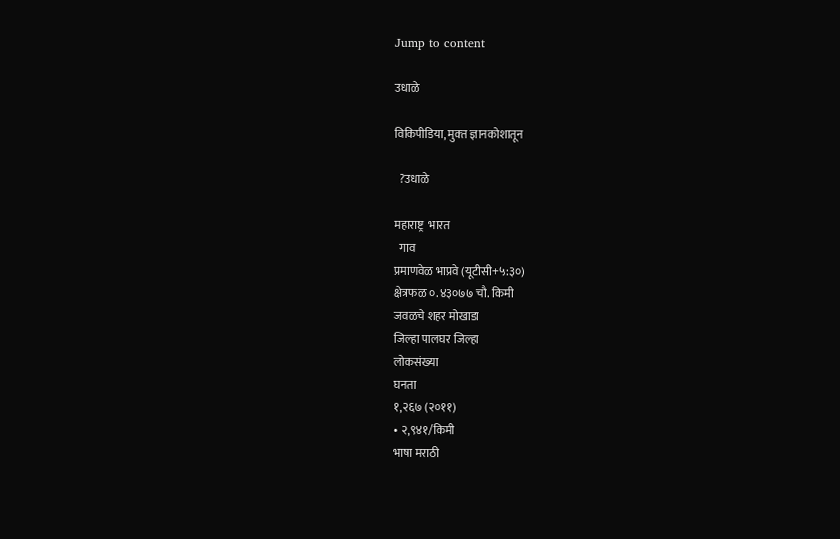Jump to content

उधाळे

विकिपीडिया, मुक्‍त ज्ञानकोशातून

  ?उधाळे

महाराष्ट्र  भारत
  गाव
प्रमाणवेळ भाप्रवे (यूटीसी+५:३०)
क्षेत्रफळ ०.४३०७७ चौ. किमी
जवळचे शहर मोखाडा
जिल्हा पालघर जिल्हा
लोकसंख्या
घनता
१,२६७ (२०११)
• २,९४१/किमी
भाषा मराठी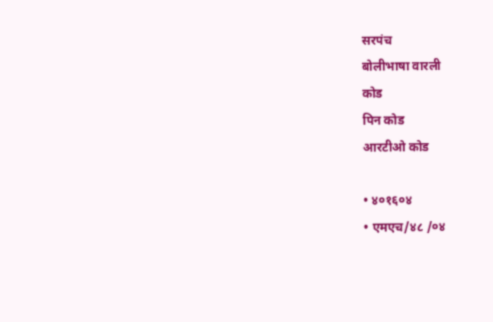सरपंच
बोलीभाषा वारली
कोड
पिन कोड
आरटीओ कोड

• ४०१६०४
• एमएच/४८ /०४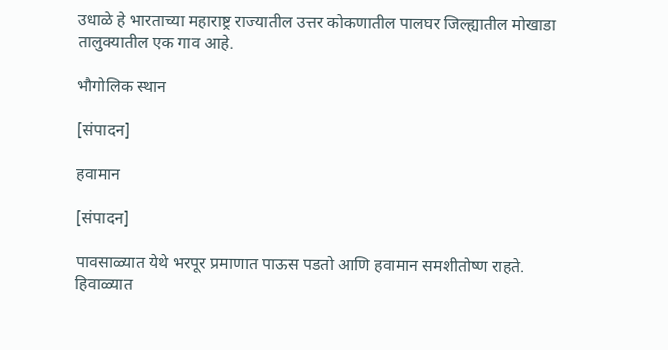उधाळे हे भारताच्या महाराष्ट्र राज्यातील उत्तर कोकणातील पालघर जिल्ह्यातील मोखाडा तालुक्यातील एक गाव आहे.

भौगोलिक स्थान

[संपादन]

हवामान

[संपादन]

पावसाळ्यात येथे भरपूर प्रमाणात पाऊस पडतो आणि हवामान समशीतोष्ण राहते. हिवाळ्यात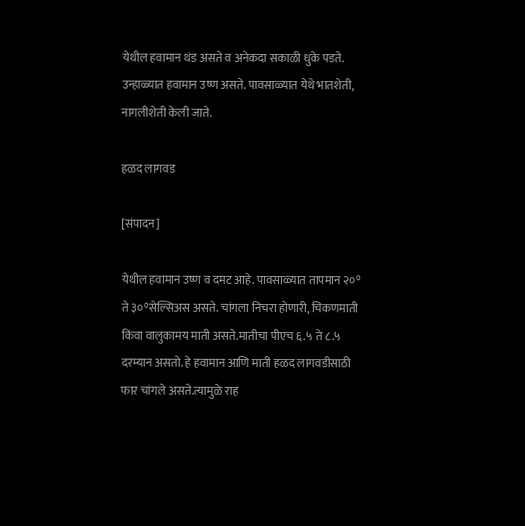येथील हवामान थंड असते व अनेकदा सकाळी धुके पडते. उन्हाळ्यात हवामान उष्ण असते. पावसाळ्यात येथे भातशेती, नागलीशेती केली जाते.

हळद लागवड

[संपादन]

येथील हवामान उष्ण व दमट आहे. पावसाळ्यात तापमान २०° ते ३०°सेल्सिअस असते. चांगला निचरा होणारी, चिकणमाती किंवा वालुकामय माती असते.मातीचा पीएच ६.५ ते ८.५ दरम्यान असतो. हे हवामान आणि माती हळद लागवडीसाठी फार चांगले असते.त्यामुळे राह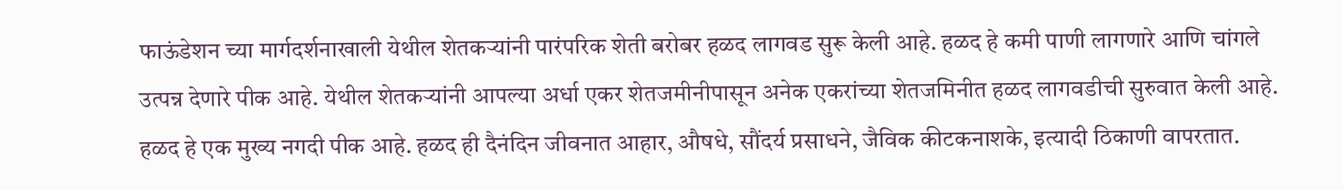फाऊंडेशन च्या मार्गदर्शनाखाली येथील शेतकऱ्यांनी पारंपरिक शेती बरोबर हळद लागवड सुरू केली आहे. हळद हे कमी पाणी लागणारे आणि चांगले उत्पन्न देणारे पीक आहे. येथील शेतकऱ्यांनी आपल्या अर्धा एकर शेतजमीनीपासून अनेक एकरांच्या शेतजमिनीत हळद लागवडीची सुरुवात केली आहे. हळद हे एक मुख्य नगदी पीक आहे. हळद ही दैनंदिन जीवनात आहार, औषधे, सौंदर्य प्रसाधने, जैविक कीटकनाशके, इत्यादी ठिकाणी वापरतात.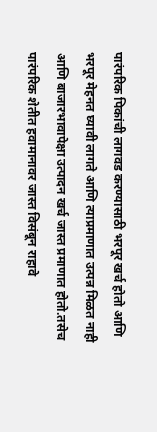पारंपरिक पिकांची लागवड करण्यासाठी भरपूर खर्च होतो आणि भरपूर मेहनत घ्यावी लागते आणि त्याप्रमाणात उत्पन्न मिळत नाही आणि बाजारभावापेक्षा उत्पादन खर्च जास्त प्रमाणात होतो.तसेच पारंपरिक शेतीत हवामानावर जास्त विसंबून राहावे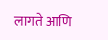लागते आणि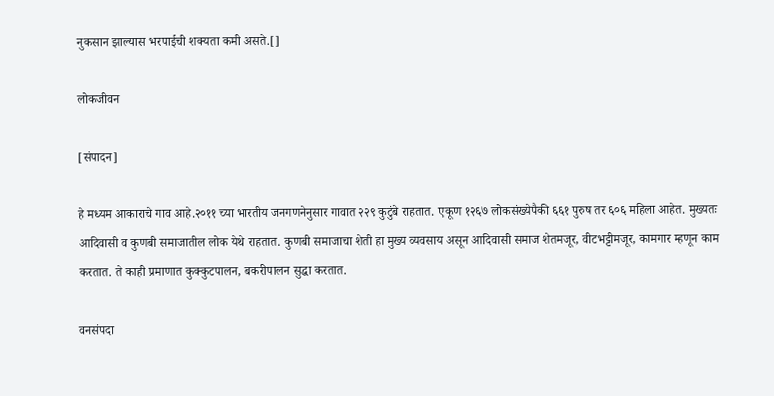नुकसान झाल्यास भरपाईची शक्यता कमी असते.[]

लोकजीवन

[संपादन]

हे मध्यम आकाराचे गाव आहे.२०११ च्या भारतीय जनगणनेनुसार गावात २२९ कुटुंबे राहतात. एकूण १२६७ लोकसंख्येपैकी ६६१ पुरुष तर ६०६ महिला आहेत. मुख्यतः आदिवासी व कुणबी समाजातील लोक येथे राहतात. कुणबी समाजाचा शेती हा मुख्य व्यवसाय असून आदिवासी समाज शेतमजूर, वीटभट्टीमजूर, कामगार म्हणून काम करतात. ते काही प्रमाणात कुक्कुटपालन, बकरीपालन सुद्धा करतात.

वनसंपदा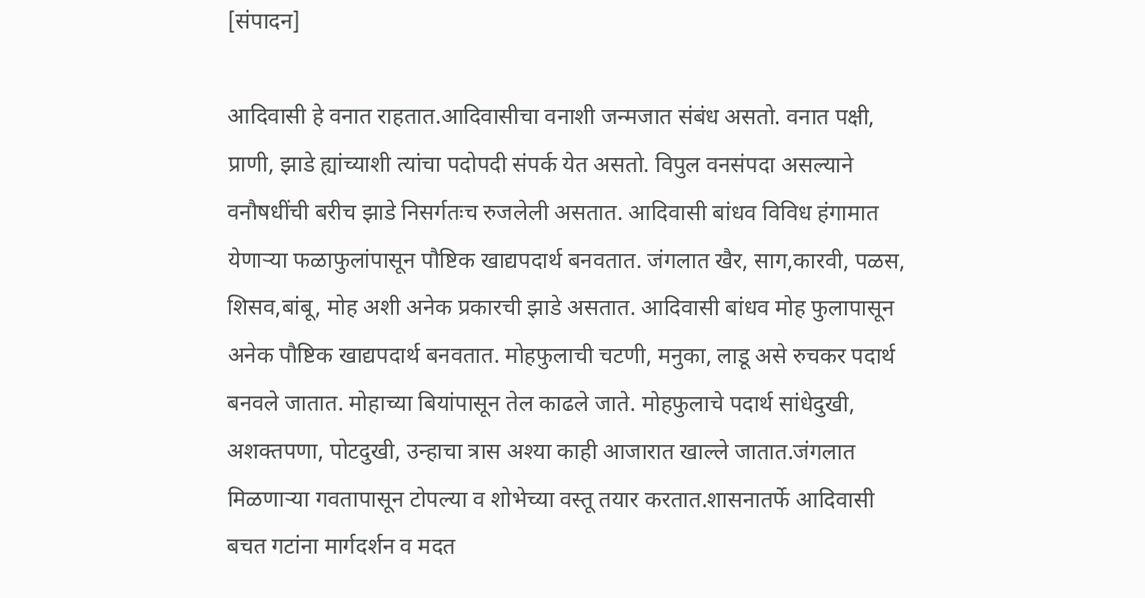[संपादन]

आदिवासी हे वनात राहतात.आदिवासीचा वनाशी जन्मजात संबंध असतो. वनात पक्षी, प्राणी, झाडे ह्यांच्याशी त्यांचा पदोपदी संपर्क येत असतो. विपुल वनसंपदा असल्याने वनौषधींची बरीच झाडे निसर्गतःच रुजलेली असतात. आदिवासी बांधव विविध हंगामात येणाऱ्या फळाफुलांपासून पौष्टिक खाद्यपदार्थ बनवतात. जंगलात खैर, साग,कारवी, पळस, शिसव,बांबू, मोह अशी अनेक प्रकारची झाडे असतात. आदिवासी बांधव मोह फुलापासून अनेक पौष्टिक खाद्यपदार्थ बनवतात. मोहफुलाची चटणी, मनुका, लाडू असे रुचकर पदार्थ बनवले जातात. मोहाच्या बियांपासून तेल काढले जाते. मोहफुलाचे पदार्थ सांधेदुखी, अशक्तपणा, पोटदुखी, उन्हाचा त्रास अश्या काही आजारात खाल्ले जातात.जंगलात मिळणाऱ्या गवतापासून टोपल्या व शोभेच्या वस्तू तयार करतात.शासनातर्फे आदिवासी बचत गटांना मार्गदर्शन व मदत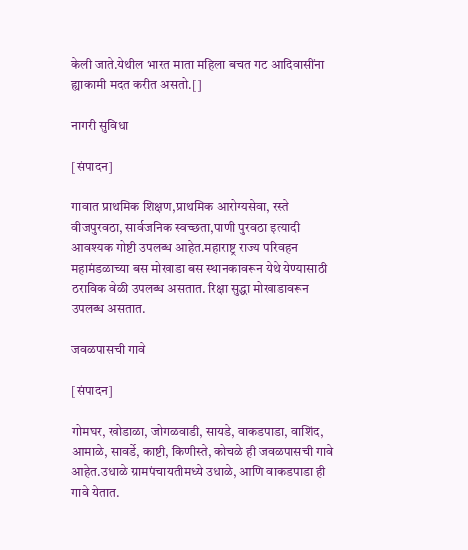केली जाते.येथील भारत माता महिला बचत गट आदिवासींना ह्याकामी मदत करीत असतो.[]

नागरी सुविधा

[संपादन]

गावात प्राथमिक शिक्षण,प्राथमिक आरोग्यसेवा, रस्ते वीजपुरवठा, सार्वजनिक स्वच्छता,पाणी पुरवठा इत्यादी आवश्यक गोष्टी उपलब्ध आहेत.महाराष्ट्र राज्य परिवहन महामंडळाच्या बस मोखाडा बस स्थानकावरून येथे येण्यासाठी ठराविक वेळी उपलब्ध असतात. रिक्षा सुद्धा मोखाडावरून उपलब्ध असतात.

जवळपासची गावे

[संपादन]

गोमघर, खोडाळा, जोगळवाडी, सायडे, वाकडपाडा, वाशिंद, आमाळे, सावर्डे, काष्टी, किणीस्ते, कोचळे ही जवळपासची गावे आहेत.उधाळे ग्रामपंचायतीमध्ये उधाळे, आणि वाकडपाडा ही गावे येतात.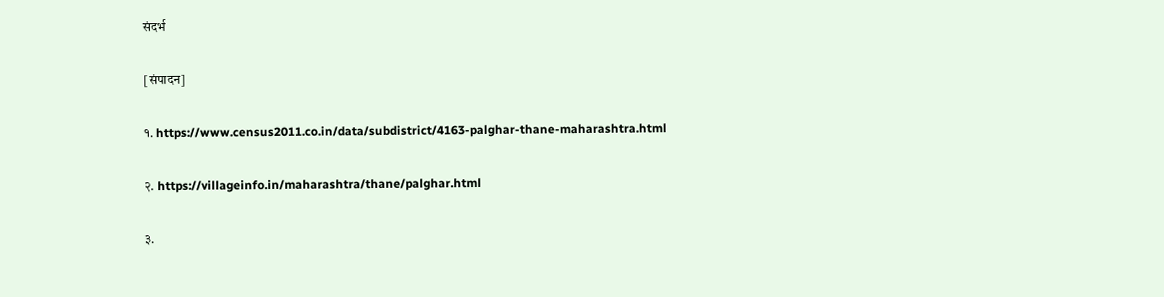संदर्भ

[संपादन]

१. https://www.census2011.co.in/data/subdistrict/4163-palghar-thane-maharashtra.html

२. https://villageinfo.in/maharashtra/thane/palghar.html

३.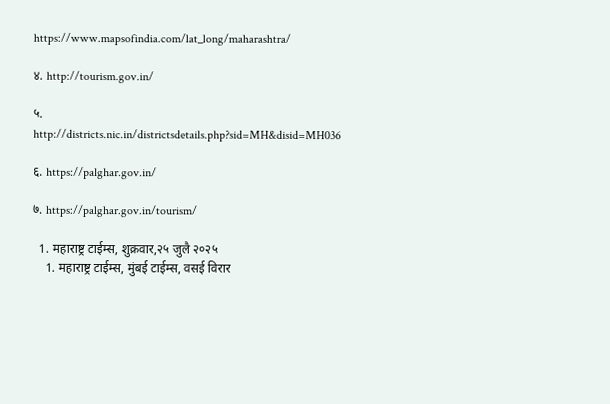https://www.mapsofindia.com/lat_long/maharashtra/

४. http://tourism.gov.in/

५. http://districts.nic.in/districtsdetails.php?sid=MH&disid=MH036

६. https://palghar.gov.in/

७. https://palghar.gov.in/tourism/

  1. महाराष्ट्र टाईम्स, शुक्रवार,२५ जुलै २०२५
    1. महाराष्ट्र टाईम्स, मुंबई टाईम्स, वसई विरार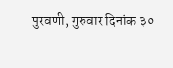पुरवणी, गुरुवार दिनांक ३०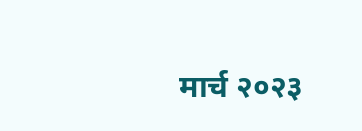मार्च २०२३